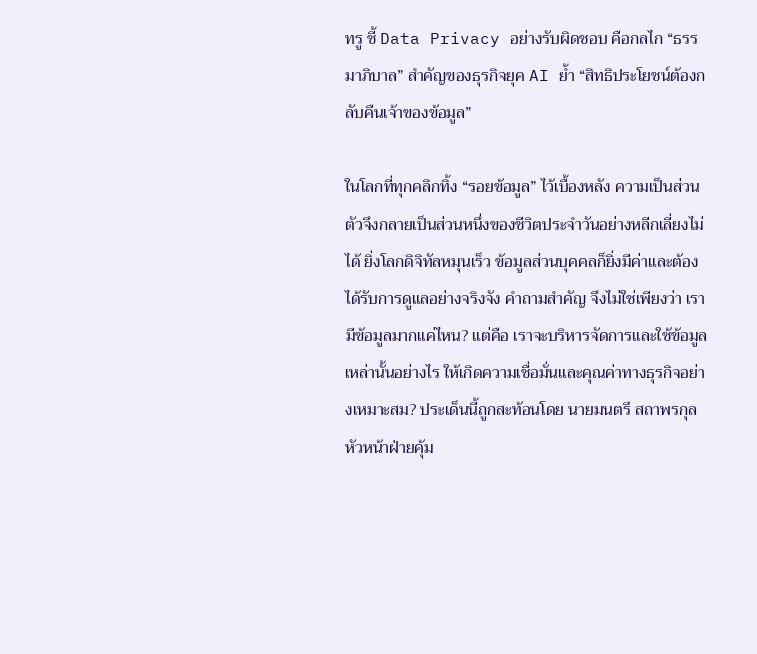ทรู ชี้ Data Privacy อย่างรับผิดชอบ คือกลไก “ธรรมาภิบาล” สำคัญของธุรกิจยุค AI ย้ำ “สิทธิประโยชน์ต้องกลับคืนเจ้าของข้อมูล”

ในโลกที่ทุกคลิกทิ้ง “รอยข้อมูล” ไว้เบื้องหลัง ความเป็นส่วนตัวจึงกลายเป็นส่วนหนึ่งของชีวิตประจำวันอย่างหลีกเลี่ยงไม่ได้ ยิ่งโลกดิจิทัลหมุนเร็ว ข้อมูลส่วนบุคคลก็ยิ่งมีค่าและต้องได้รับการดูแลอย่างจริงจัง คำถามสำคัญ จึงไม่ใช่เพียงว่า เรามีข้อมูลมากแค่ไหน? แต่คือ เราจะบริหารจัดการและใช้ข้อมูลเหล่านั้นอย่างไร ให้เกิดความเชื่อมั่นและคุณค่าทางธุรกิจอย่างเหมาะสม? ประเด็นนี้ถูกสะท้อนโดย นายมนตรี สถาพรกุล หัวหน้าฝ่ายคุ้ม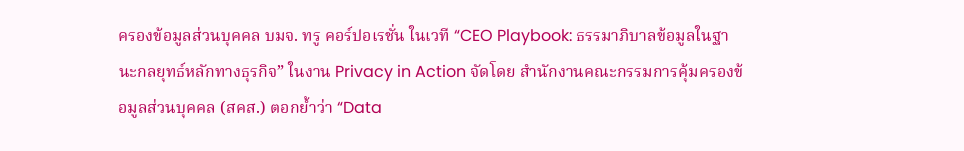ครองข้อมูลส่วนบุคคล บมจ. ทรู คอร์ปอเรชั่น ในเวที “CEO Playbook: ธรรมาภิบาลข้อมูลในฐานะกลยุทธ์หลักทางธุรกิจ” ในงาน Privacy in Action จัดโดย สำนักงานคณะกรรมการคุ้มครองข้อมูลส่วนบุคคล (สคส.) ตอกย้ำว่า “Data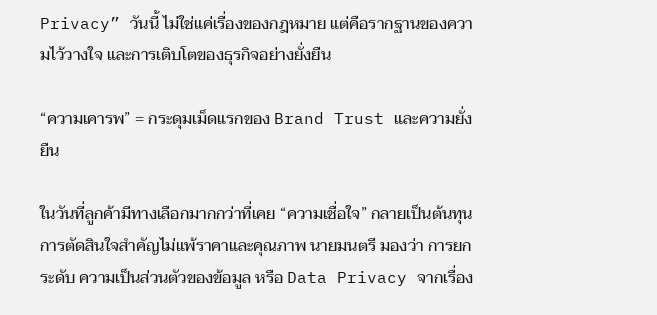Privacy” วันนี้ ไม่ใช่แค่เรื่องของกฎหมาย แต่คือรากฐานของความไว้วางใจ และการเติบโตของธุรกิจอย่างยั่งยืน

“ความเคารพ” = กระดุมเม็ดแรกของ Brand Trust และความยั่งยืน

ในวันที่ลูกค้ามีทางเลือกมากกว่าที่เคย “ความเชื่อใจ” กลายเป็นต้นทุนการตัดสินใจสำคัญไม่แพ้ราคาและคุณภาพ นายมนตรี มองว่า การยกระดับ ความเป็นส่วนตัวของข้อมูล หรือ Data Privacy จากเรื่อง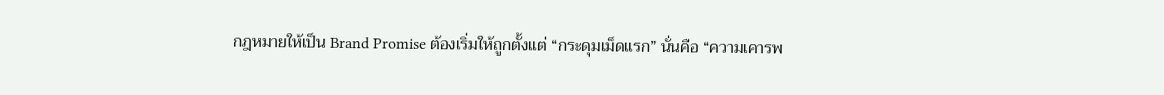กฎหมายให้เป็น Brand Promise ต้องเริ่มให้ถูกตั้งแต่ “กระดุมเม็ดแรก” นั่นคือ “ความเคารพ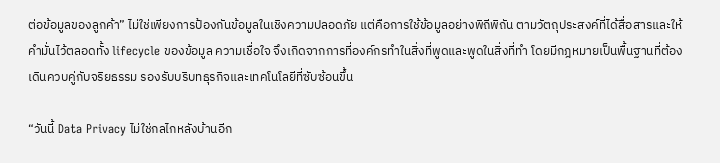ต่อข้อมูลของลูกค้า” ไม่ใช่เพียงการป้องกันข้อมูลในเชิงความปลอดภัย แต่คือการใช้ข้อมูลอย่างพิถีพิถัน ตามวัตถุประสงค์ที่ได้สื่อสารและให้คำมั่นไว้ตลอดทั้ง lifecycle ของข้อมูล ความเชื่อใจ จึงเกิดจากการที่องค์กรทำในสิ่งที่พูดและพูดในสิ่งที่ทำ โดยมีกฎหมายเป็นพื้นฐานที่ต้องเดินควบคู่กับจริยธรรม รองรับบริบทธุรกิจและเทคโนโลยีที่ซับซ้อนขึ้น

“วันนี้ Data Privacy ไม่ใช่กลไกหลังบ้านอีก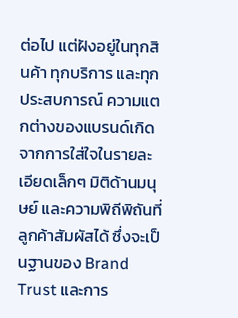ต่อไป แต่ฝังอยู่ในทุกสินค้า ทุกบริการ และทุกประสบการณ์ ความแตกต่างของแบรนด์เกิดจากการใส่ใจในรายละเอียดเล็กๆ มิติด้านมนุษย์ และความพิถีพิถันที่ลูกค้าสัมผัสได้ ซึ่งจะเป็นฐานของ Brand Trust และการ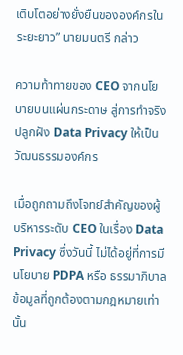เติบโตอย่างยั่งยืนขององค์กรในระยะยาว” นายมนตรี กล่าว

ความท้าทายของ CEO จากนโยบายบนแผ่นกระดาษ สู่การทำจริง ปลูกฝัง Data Privacy ให้เป็นวัฒนธรรมองค์กร

เมื่อถูกถามถึงโจทย์สำคัญของผู้บริหารระดับ CEO ในเรื่อง Data Privacy ซึ่งวันนี้ ไม่ได้อยู่ที่การมีนโยบาย PDPA หรือ ธรรมาภิบาลข้อมูลที่ถูกต้องตามกฎหมายเท่านั้น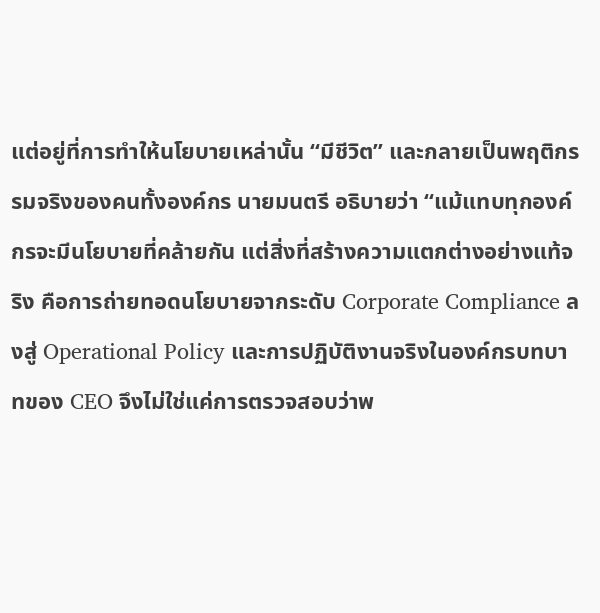แต่อยู่ที่การทำให้นโยบายเหล่านั้น “มีชีวิต” และกลายเป็นพฤติกรรมจริงของคนทั้งองค์กร นายมนตรี อธิบายว่า “แม้แทบทุกองค์กรจะมีนโยบายที่คล้ายกัน แต่สิ่งที่สร้างความแตกต่างอย่างแท้จริง คือการถ่ายทอดนโยบายจากระดับ Corporate Compliance ลงสู่ Operational Policy และการปฏิบัติงานจริงในองค์กรบทบาทของ CEO จึงไม่ใช่แค่การตรวจสอบว่าพ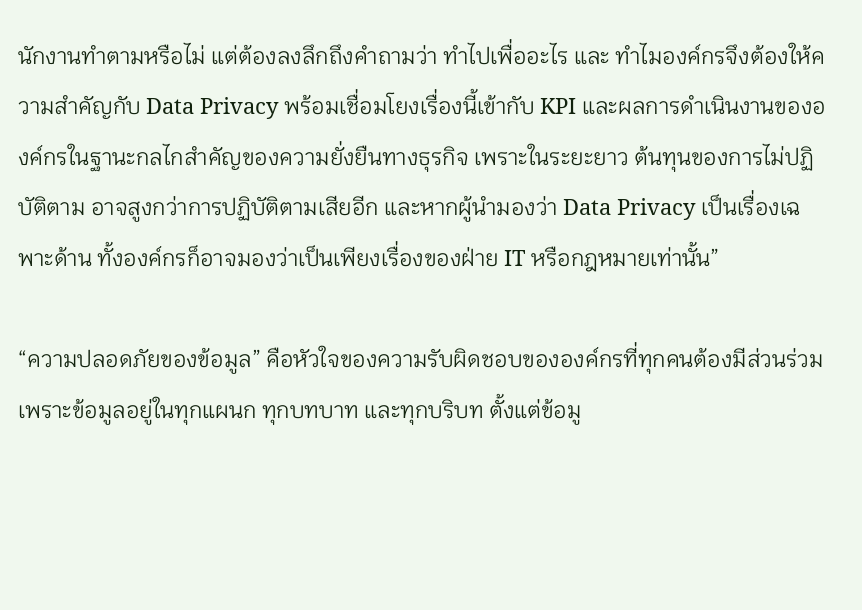นักงานทำตามหรือไม่ แต่ต้องลงลึกถึงคำถามว่า ทำไปเพื่ออะไร และ ทำไมองค์กรจึงต้องให้ความสำคัญกับ Data Privacy พร้อมเชื่อมโยงเรื่องนี้เข้ากับ KPI และผลการดำเนินงานขององค์กรในฐานะกลไกสำคัญของความยั่งยืนทางธุรกิจ เพราะในระยะยาว ต้นทุนของการไม่ปฏิบัติตาม อาจสูงกว่าการปฏิบัติตามเสียอีก และหากผู้นำมองว่า Data Privacy เป็นเรื่องเฉพาะด้าน ทั้งองค์กรก็อาจมองว่าเป็นเพียงเรื่องของฝ่าย IT หรือกฎหมายเท่านั้น”

“ความปลอดภัยของข้อมูล” คือหัวใจของความรับผิดชอบขององค์กรที่ทุกคนต้องมีส่วนร่วม เพราะข้อมูลอยู่ในทุกแผนก ทุกบทบาท และทุกบริบท ตั้งแต่ข้อมู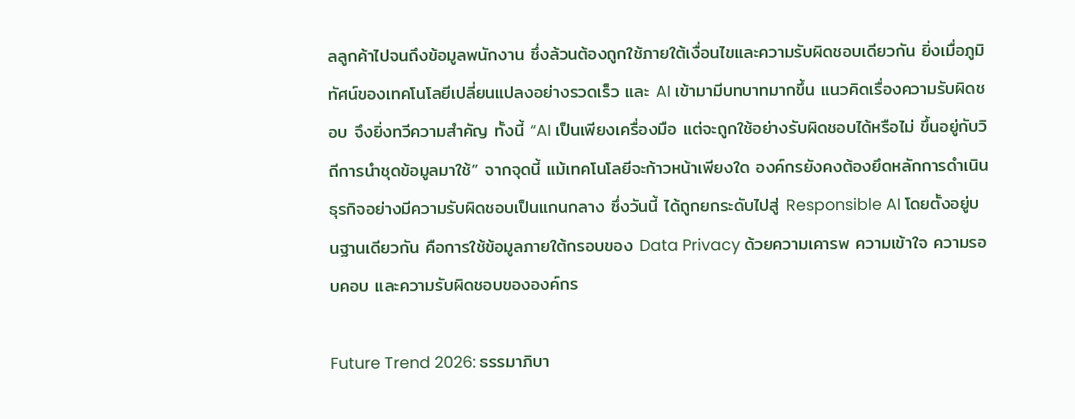ลลูกค้าไปจนถึงข้อมูลพนักงาน ซึ่งล้วนต้องถูกใช้ภายใต้เงื่อนไขและความรับผิดชอบเดียวกัน ยิ่งเมื่อภูมิทัศน์ของเทคโนโลยีเปลี่ยนแปลงอย่างรวดเร็ว และ AI เข้ามามีบทบาทมากขึ้น แนวคิดเรื่องความรับผิดชอบ จึงยิ่งทวีความสำคัญ ทั้งนี้ “AI เป็นเพียงเครื่องมือ แต่จะถูกใช้อย่างรับผิดชอบได้หรือไม่ ขึ้นอยู่กับวิถีการนำชุดข้อมูลมาใช้” จากจุดนี้ แม้เทคโนโลยีจะก้าวหน้าเพียงใด องค์กรยังคงต้องยึดหลักการดำเนินธุรกิจอย่างมีความรับผิดชอบเป็นแกนกลาง ซึ่งวันนี้ ได้ถูกยกระดับไปสู่ Responsible AI โดยตั้งอยู่บนฐานเดียวกัน คือการใช้ข้อมูลภายใต้กรอบของ Data Privacy ด้วยความเคารพ ความเข้าใจ ความรอบคอบ และความรับผิดชอบขององค์กร

Future Trend 2026: ธรรมาภิบา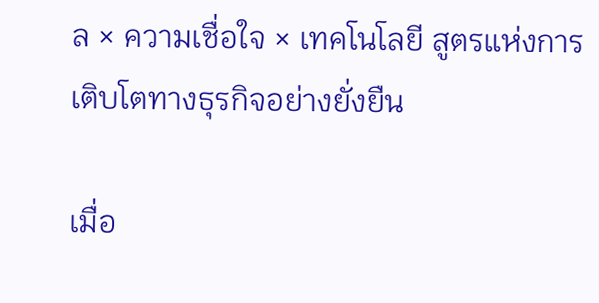ล × ความเชื่อใจ × เทคโนโลยี สูตรแห่งการเติบโตทางธุรกิจอย่างยั่งยืน

เมื่อ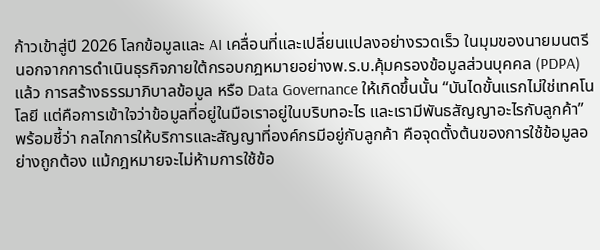ก้าวเข้าสู่ปี 2026 โลกข้อมูลและ AI เคลื่อนที่และเปลี่ยนแปลงอย่างรวดเร็ว ในมุมของนายมนตรี นอกจากการดำเนินธุรกิจภายใต้กรอบกฎหมายอย่างพ.ร.บ.คุ้มครองข้อมูลส่วนบุคคล (PDPA) แล้ว การสร้างธรรมาภิบาลข้อมูล หรือ Data Governance ให้เกิดขึ้นนั้น “บันไดขั้นแรกไม่ใช่เทคโนโลยี แต่คือการเข้าใจว่าข้อมูลที่อยู่ในมือเราอยู่ในบริบทอะไร และเรามีพันธสัญญาอะไรกับลูกค้า” พร้อมชี้ว่า กลไกการให้บริการและสัญญาที่องค์กรมีอยู่กับลูกค้า คือจุดตั้งต้นของการใช้ข้อมูลอย่างถูกต้อง แม้กฎหมายจะไม่ห้ามการใช้ข้อ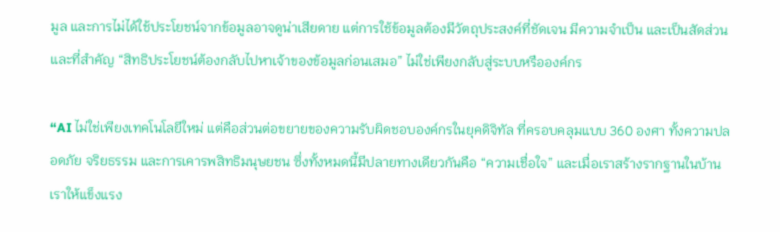มูล และการไม่ได้ใช้ประโยชน์จากข้อมูลอาจดูน่าเสียดาย แต่การใช้ข้อมูลต้องมีวัตถุประสงค์ที่ชัดเจน มีความจำเป็น และเป็นสัดส่วน และที่สำคัญ “สิทธิประโยชน์ต้องกลับไปหาเจ้าของข้อมูลก่อนเสมอ” ไม่ใช่เพียงกลับสู่ระบบหรือองค์กร

“AI ไม่ใช่เพียงเทคโนโลยีใหม่ แต่คือส่วนต่อขยายของความรับผิดชอบองค์กรในยุคดิจิทัล ที่ครอบคลุมแบบ 360 องศา ทั้งความปลอดภัย จริยธรรม และการเคารพสิทธิมนุษยชน ซึ่งทั้งหมดนี้มีปลายทางเดียวกันคือ “ความเชื่อใจ” และเมื่อเราสร้างรากฐานในบ้านเราให้แข็งแรง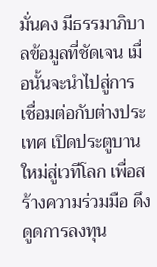มั่นคง มีธรรมาภิบาลข้อมูลที่ชัดเจน เมื่อนั้นจะนำไปสู่การเชื่อมต่อกับต่างประเทศ เปิดประตูบานใหม่สู่เวทีโลก เพื่อสร้างความร่วมมือ ดึงดูดการลงทุน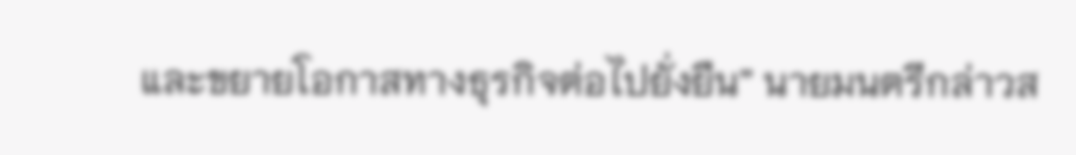และขยายโอกาสทางธุรกิจต่อไปยั่งยืน” นายมนตรีกล่าวส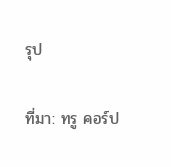รุป

ที่มา: ทรู คอร์ป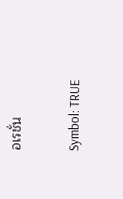อเรชั่น

Symbol: TRUE